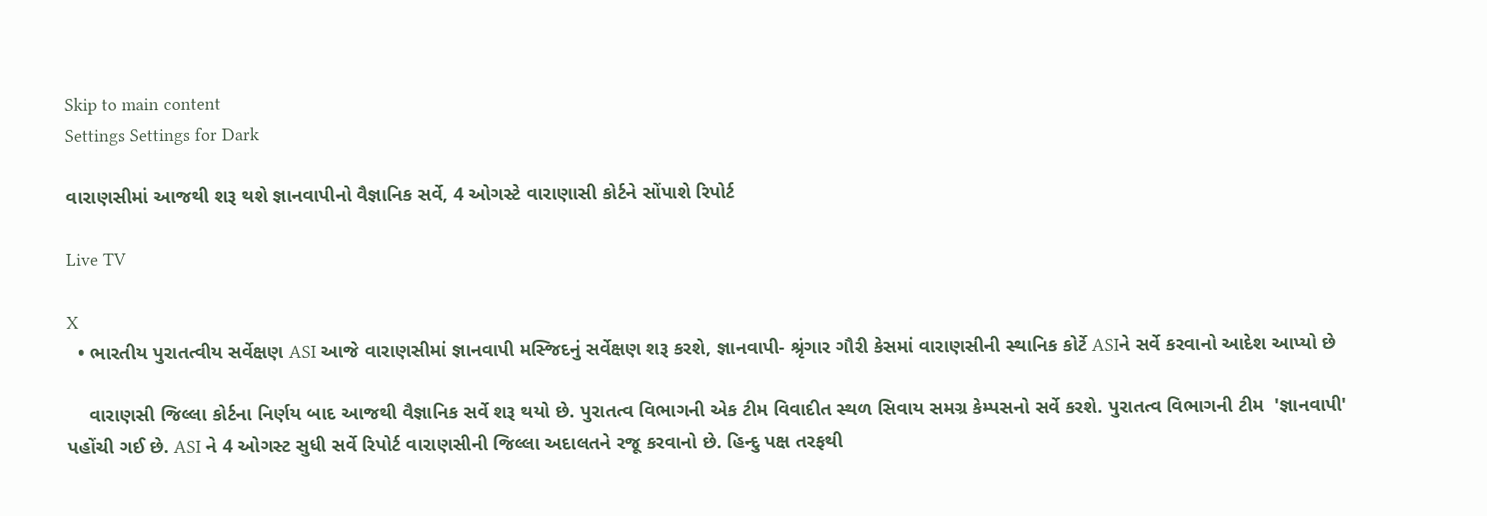Skip to main content
Settings Settings for Dark

વારાણસીમાં આજથી શરૂ થશે જ્ઞાનવાપીનો વૈજ્ઞાનિક સર્વે, 4 ઓગસ્ટે વારાણાસી કોર્ટને સોંપાશે રિપોર્ટ

Live TV

X
  • ભારતીય પુરાતત્વીય સર્વેક્ષણ ASI આજે વારાણસીમાં જ્ઞાનવાપી મસ્જિદનું સર્વેક્ષણ શરૂ કરશે, જ્ઞાનવાપી- શ્રૃંગાર ગૌરી કેસમાં વારાણસીની સ્થાનિક કોર્ટે ASIને સર્વે કરવાનો આદેશ આપ્યો છે

    વારાણસી જિલ્લા કોર્ટના નિર્ણય બાદ આજથી વૈજ્ઞાનિક સર્વે શરૂ થયો છે. પુરાતત્વ વિભાગની એક ટીમ વિવાદીત સ્થળ સિવાય સમગ્ર કેમ્પસનો સર્વે કરશે. પુરાતત્વ વિભાગની ટીમ  'જ્ઞાનવાપી' પહોંચી ગઈ છે. ASI ને 4 ઓગસ્ટ સુધી સર્વે રિપોર્ટ વારાણસીની જિલ્લા અદાલતને રજૂ કરવાનો છે. હિન્દુ પક્ષ તરફથી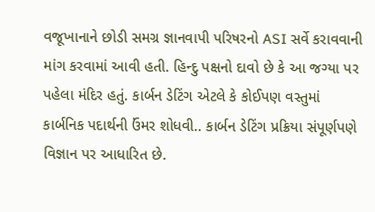વજૂખાનાને છોડી સમગ્ર જ્ઞાનવાપી પરિષરનો ASI સર્વે કરાવવાની માંગ કરવામાં આવી હતી. હિન્દુ પક્ષનો દાવો છે કે આ જગ્યા પર પહેલા મંદિર હતું. કાર્બન ડેટિંગ એટલે કે કોઈપણ વસ્તુમાં કાર્બનિક પદાર્થની ઉંમર શોધવી.. કાર્બન ડેટિંગ પ્રક્રિયા સંપૂર્ણપણે વિજ્ઞાન પર આધારિત છે.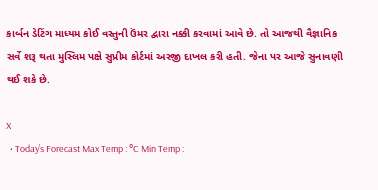કાર્બન ડેટિંગ માધ્યમ કોઈ વસ્તુની ઉંમર દ્વારા નક્કી કરવામાં આવે છે. તો આજથી વૈજ્ઞાનિક સર્વે શરૂ થતા મુસ્લિમ પક્ષે સુપ્રીમ કોર્ટમાં અરજી દાખલ કરી હતી. જેના પર આજે સુનાવણી થઈ શકે છે.

X
  • Today’s Forecast Max Temp : °C Min Temp :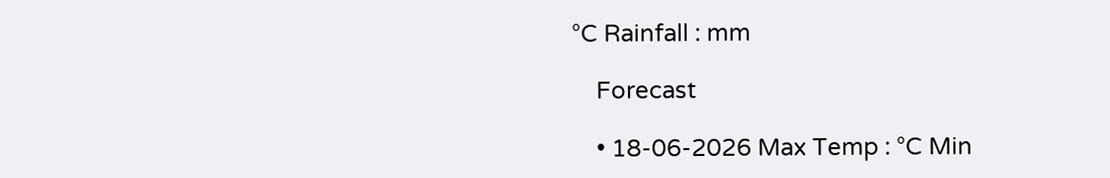°C Rainfall : mm

    Forecast

    • 18-06-2026 Max Temp : °C Min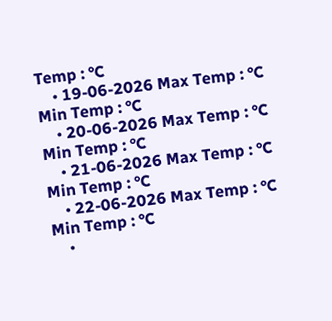Temp : °C
    • 19-06-2026 Max Temp : °C Min Temp : °C
    • 20-06-2026 Max Temp : °C Min Temp : °C
    • 21-06-2026 Max Temp : °C Min Temp : °C
    • 22-06-2026 Max Temp : °C Min Temp : °C
    •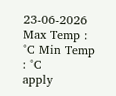23-06-2026 Max Temp : °C Min Temp : °C
apply